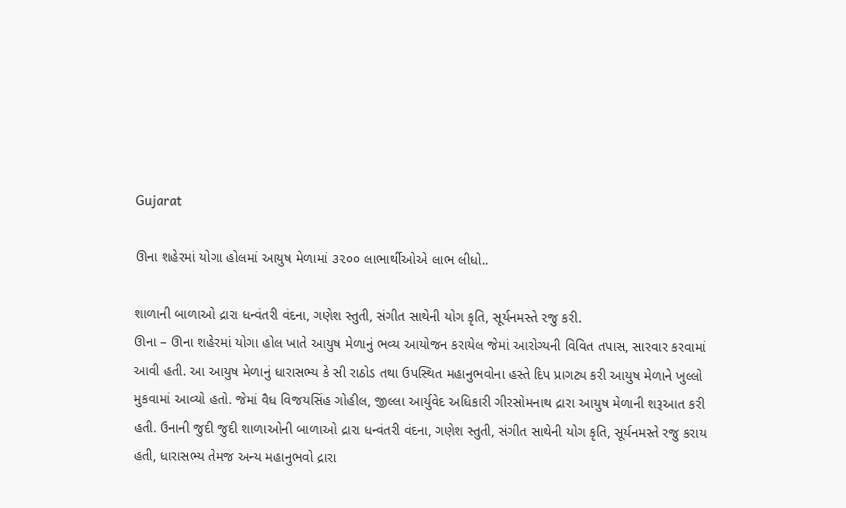Gujarat

ઊના શહેરમાં યોગા હોલમાં આયુષ મેળામાં ૩૨૦૦ લાભાર્થીઓએ લાભ લીધો..

શાળાની બાળાઓ દ્રારા ધન્વંતરી વંદના, ગણેશ સ્તુતી, સંગીત સાથેની યોગ કૃતિ, સૂર્યનમસ્તે રજુ કરી.
ઊના – ઊના શહેરમાં યોગા હોલ ખાતે આયુષ મેળાનું ભવ્ય આયોજન કરાયેલ જેમાં આરોગ્યની વિવિત તપાસ, સારવાર કરવામાં
આવી હતી. આ આયુષ મેળાનું ધારાસભ્ય કે સી રાઠોડ તથા ઉપસ્થિત મહાનુભવોના હસ્તે દિપ પ્રાગટ્ય કરી આયુષ મેળાને ખુલ્લો
મુકવામાં આવ્યો હતો. જેમાં વૈધ વિજયસિંહ ગોહીલ, જીલ્લા આર્યુવેદ અધિકારી ગીરસોમનાથ દ્રારા આયુષ મેળાની શરૂઆત કરી
હતી. ઉનાની જુદી જુદી શાળાઓની બાળાઓ દ્રારા ધન્વંતરી વંદના, ગણેશ સ્તુતી, સંગીત સાથેની યોગ કૃતિ, સૂર્યનમસ્તે રજુ કરાય
હતી, ધારાસભ્ય તેમજ અન્ય મહાનુભવો દ્રારા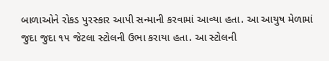બાળાઓને રોકડ પુરસ્કાર આપી સન્માની કરવામાં આવ્યા હતા. આ આયુષ મેળામાં
જુદા જુદા ૧૫ જેટલા સ્ટોલની ઉભા કરાયા હતા. આ સ્ટોલની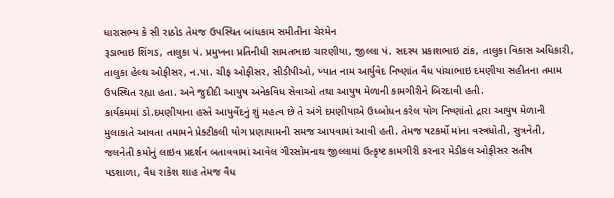ધારાસભ્ય કે સી રાઠોડ તેમજ ઉપસ્થિત બાંધકામ સમીતીના ચેરમેન
રૂડાભાઇ શિંગડ, તાલુકા પં. પ્રમુખના પ્રતિનીધી સામતભાઇ ચારણીયા, જીલ્લા પં. સદસ્ય પ્રકાશભાઇ ટાંક, તાલુકા વિકાસ અધિકારી,
તાલુકા હેલ્થ ઓફીસર, ન.પા. ચીફ ઓફીસર, સીડીપીઓ, ખ્યાત નામ આર્યુવેદ નિષ્ણાંત વૈધ પાંચાભાઇ દમણીયા સહીતના તમામ
ઉપસ્થિત રહ્યા હતા. અને જુદીદી આયુષ અનેકવિધ સેવાઓ તથા આયુષ મેળાની કામગીરીને બિરદાવી હતી.
કાર્યકમમાં ડો.દમણીયાના હસ્તે આયુર્વેદનું શું મહત્વ છે તે અંગે દમણીયાએ ઉધ્બોધન કરેલ યોગ નિષ્ણાંતો દ્રારા આયુષ મેળાની
મુલાકાતે આવતા તમામને પ્રેક્ટીકલી યોગ પ્રણાયામની સમજ આપવામાં આવી હતી. તેમજ ષટકર્મો માંના વસ્ત્રધોતી, સુત્રનેતી,
જલનેતી કમોનું લાઇવ પ્રદર્શન બતાવવામાં આવેલ ગીરસોમનાથ જીલ્લામાં ઉત્કૃષ્ટ કામગીરી કરનાર મેડીકલ ઓફીસર સતીષ
પડશાળા, વૈધ રાકેશ શાહ તેમજ વૈધ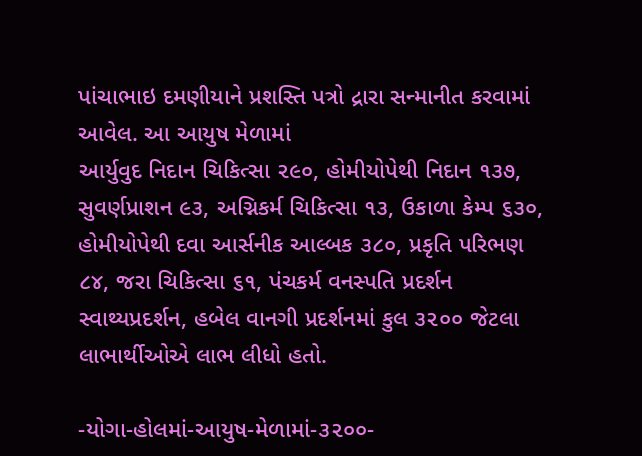પાંચાભાઇ દમણીયાને પ્રશસ્તિ પત્રો દ્રારા સન્માનીત કરવામાં આવેલ. આ આયુષ મેળામાં
આર્યુવુદ નિદાન ચિકિત્સા ૨૯૦, હોમીયોપેથી નિદાન ૧૩૭, સુવર્ણપ્રાશન ૯૩, અગ્નિકર્મ ચિકિત્સા ૧૩, ઉકાળા કેમ્પ ૬૩૦,
હોમીયોપેથી દવા આર્સનીક આલ્બક ૩૮૦, પ્રકૃતિ પરિભણ ૮૪, જરા ચિકિત્સા ૬૧, પંચકર્મ વનસ્પતિ પ્રદર્શન
સ્વાથ્યપ્રદર્શન, હબેલ વાનગી પ્રદર્શનમાં કુલ ૩૨૦૦ જેટલા લાભાર્થીઓએ લાભ લીધો હતો.

-યોગા-હોલમાં-આયુષ-મેળામાં-૩૨૦૦-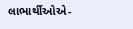લાભાર્થીઓએ-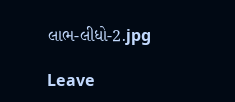લાભ-લીધો-2.jpg

Leave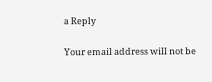a Reply

Your email address will not be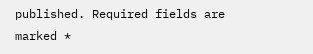published. Required fields are marked *